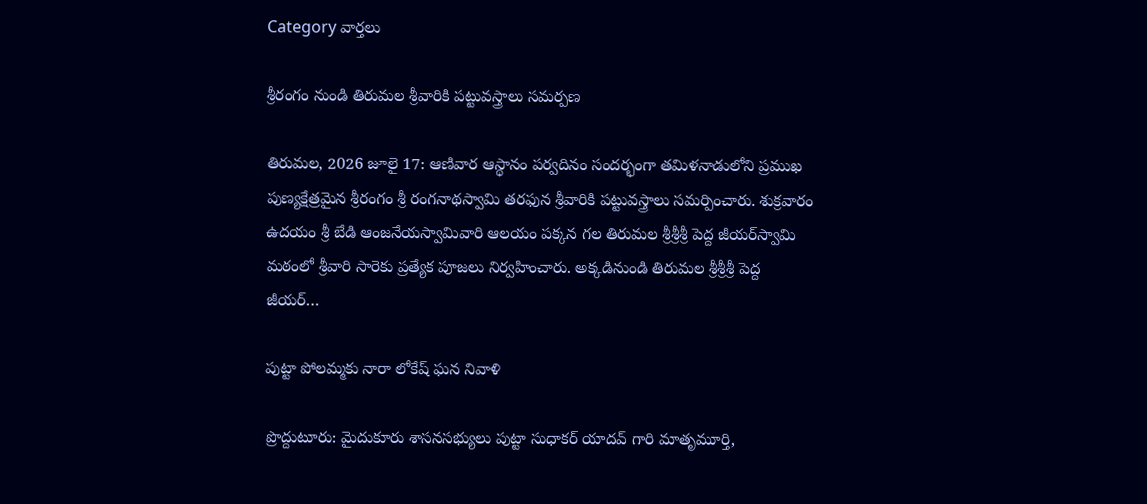Category వార్తలు

శ్రీరంగం నుండి తిరుమల శ్రీవారికి పట్టువస్త్రాలు సమర్పణ

తిరుమ‌ల‌, 2026 జూలై 17: ఆణివార ఆస్థానం పర్వదినం సందర్భంగా తమిళనాడులోని ప్రముఖ పుణ్యక్షేత్రమైన శ్రీరంగం శ్రీ రంగ‌నాథ‌స్వామి తరఫున శ్రీవారికి పట్టువస్త్రాలు సమర్పించారు. శుక్రవారం ఉదయం శ్రీ బేడి ఆంజనేయస్వామివారి ఆలయం పక్కన గల తిరుమల శ్రీశ్రీశ్రీ పెద్ద జీయర్‌స్వామి మఠంలో శ్రీవారి సారెకు ప్రత్యేక పూజలు నిర్వహించారు. అక్కడినుండి తిరుమల శ్రీశ్రీశ్రీ పెద్ద జీయర్…

పుట్టా పోలమ్మకు నారా లోకేష్ ఘన నివాళి

ప్రొద్దుటూరు: మైదుకూరు శాసనసభ్యులు పుట్టా సుధాకర్ యాదవ్ గారి మాతృమూర్తి,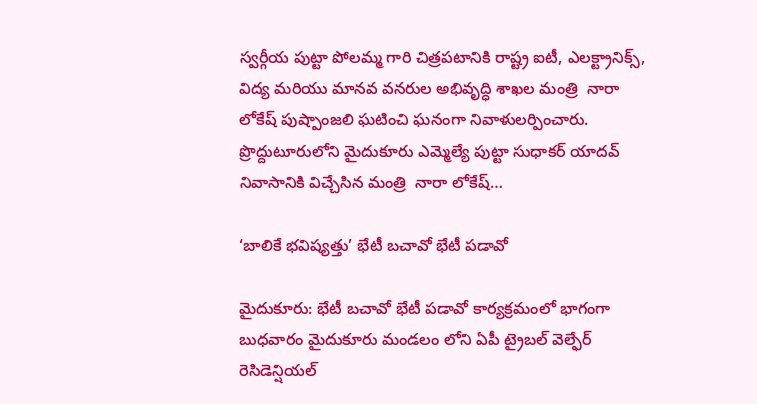స్వర్గీయ పుట్టా పోలమ్మ గారి చిత్రపటానికి రాష్ట్ర ఐటీ, ఎలక్ట్రానిక్స్, విద్య మరియు మానవ వనరుల అభివృద్ధి శాఖల మంత్రి  నారా లోకేష్ పుష్పాంజలి ఘటించి ఘనంగా నివాళులర్పించారు. ప్రొద్దుటూరులోని మైదుకూరు ఎమ్మెల్యే పుట్టా సుధాకర్ యాదవ్ నివాసానికి విచ్చేసిన మంత్రి  నారా లోకేష్…

‘బాలికే భవిష్యత్తు’ భేటీ బచావో భేటీ పడావో

మైదుకూరు: భేటీ బచావో భేటీ పడావో కార్యక్రమంలో భాగంగా బుధవారం మైదుకూరు మండలం లోని ఏపీ ట్రైబల్ వెల్ఫేర్ రెసిడెన్షియల్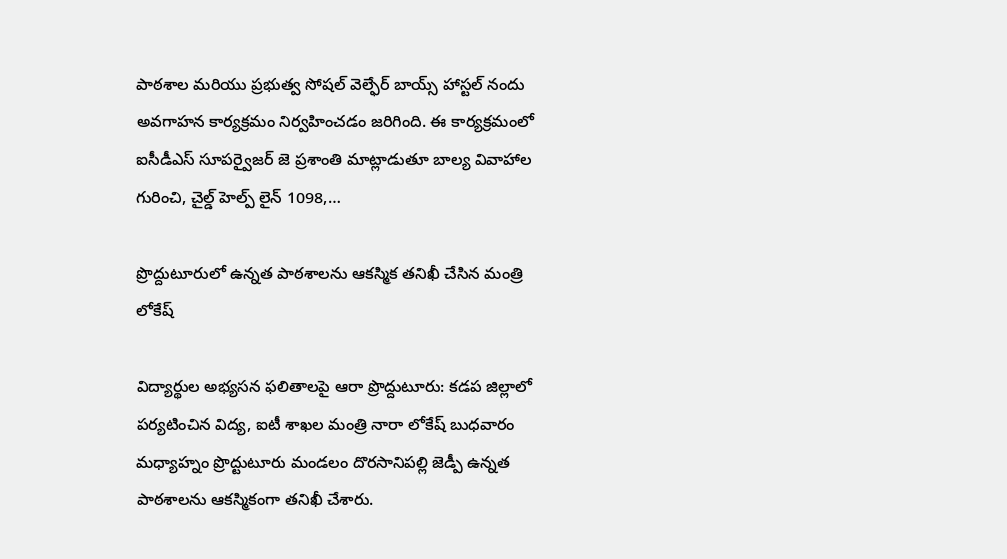పాఠశాల మరియు ప్రభుత్వ సోషల్ వెల్ఫేర్ బాయ్స్ హాస్టల్ నందు అవగాహన కార్యక్రమం నిర్వహించడం జరిగింది. ఈ కార్యక్రమంలో ఐసీడీఎస్ సూపర్వైజర్ జె ప్రశాంతి మాట్లాడుతూ బాల్య వివాహాల గురించి, చైల్డ్ హెల్ప్ లైన్ 1098,…

ప్రొద్దుటూరులో ఉన్నత పాఠశాలను ఆకస్మిక తనిఖీ చేసిన మంత్రి లోకేష్

విద్యార్థుల అభ్యసన ఫలితాలపై ఆరా ప్రొద్దుటూరు: కడప జిల్లాలో పర్యటించిన విద్య, ఐటీ శాఖల మంత్రి నారా లోకేష్ బుధవారం మధ్యాహ్నం ప్రొద్టుటూరు మండలం దొరసానిపల్లి జెడ్పీ ఉన్నత పాఠశాలను ఆకస్మికంగా తనిఖీ చేశారు.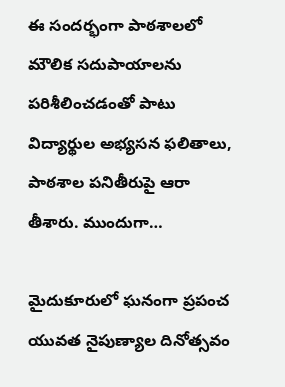ఈ సందర్భంగా పాఠశాలలో మౌలిక సదుపాయాలను పరిశీలించడంతో పాటు విద్యార్థుల అభ్యసన ఫలితాలు, పాఠశాల పనితీరుపై ఆరా తీశారు. ముందుగా…

మైదుకూరులో ఘనంగా ప్రపంచ యువత నైపుణ్యాల దినోత్సవం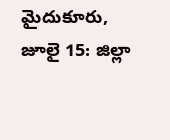మైదుకూరు, జూలై 15: జిల్లా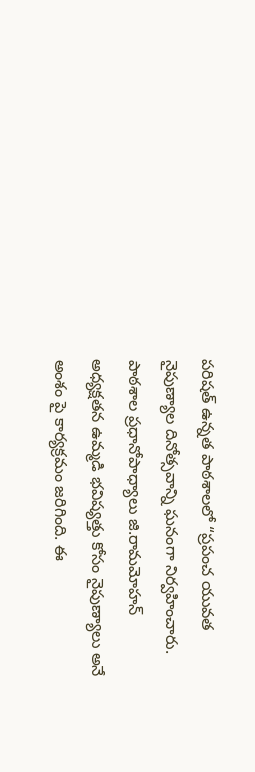పరిషత్ ఉన్నత పాఠశాలలో “ప్రపంచ యువత నైపుణ్యాల దినోత్సవాన్ని ఘనంగా నిర్వహించారు. పాఠశాల ప్రధానోపాధ్యాలు జి.రామమోహన్ అధ్యక్షతన ఉమ్మడి భవిష్యత్తు కోసం నైపుణ్యాలు అనే అంశం పై కార్యక్రమం జరిగింది. ఈ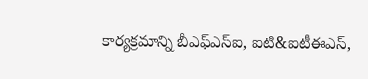కార్యక్రమాన్ని బీఎఫ్ఎస్ఐ, ఐటి&ఐటీఈఎస్,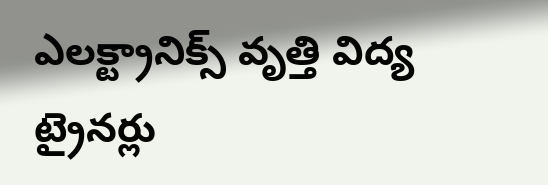ఎలక్ట్రానిక్స్ వృత్తి విద్య ట్రైనర్లు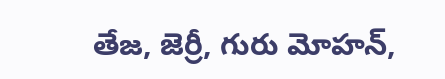తేజ, జెర్రీ, గురు మోహన్,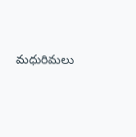మధురిమలు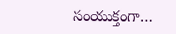సంయుక్తంగా…